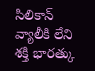సిలికాన్ వ్యాలీకి లేని శక్తి భారత్కు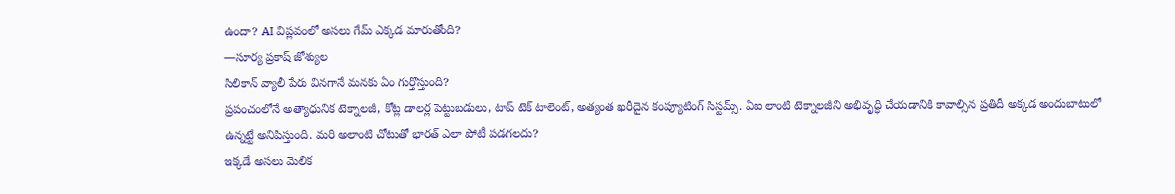ఉందా? AI విప్లవంలో అసలు గేమ్ ఎక్కడ మారుతోంది?
—సూర్య ప్రకాష్ జోశ్యుల
సిలికాన్ వ్యాలీ పేరు వినగానే మనకు ఏం గుర్తొస్తుంది?
ప్రపంచంలోనే అత్యాధునిక టెక్నాలజీ, కోట్ల డాలర్ల పెట్టుబడులు, టాప్ టెక్ టాలెంట్, అత్యంత ఖరీదైన కంప్యూటింగ్ సిస్టమ్స్. ఏఐ లాంటి టెక్నాలజీని అభివృద్ధి చేయడానికి కావాల్సిన ప్రతిదీ అక్కడ అందుబాటులో ఉన్నట్టే అనిపిస్తుంది. మరి అలాంటి చోటుతో భారత్ ఎలా పోటీ పడగలదు?
ఇక్కడే అసలు మెలిక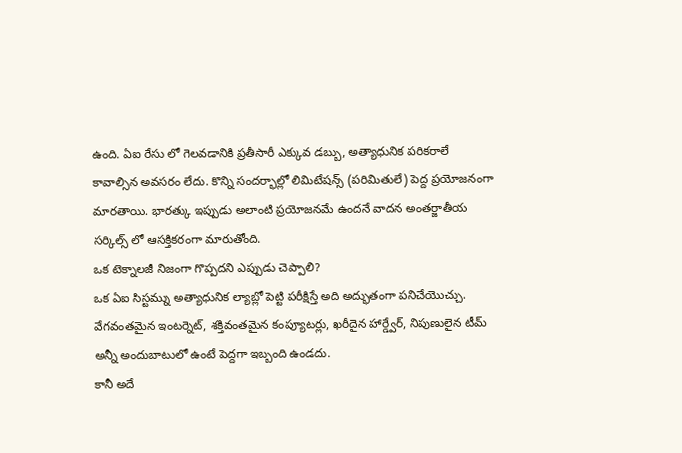ఉంది. ఏఐ రేసు లో గెలవడానికి ప్రతీసారీ ఎక్కువ డబ్బు, అత్యాధునిక పరికరాలే కావాల్సిన అవసరం లేదు. కొన్ని సందర్భాల్లో లిమిటేషన్స్ (పరిమితులే) పెద్ద ప్రయోజనంగా మారతాయి. భారత్కు ఇప్పుడు అలాంటి ప్రయోజనమే ఉందనే వాదన అంతర్జాతీయ సర్కిల్స్ లో ఆసక్తికరంగా మారుతోంది.
ఒక టెక్నాలజీ నిజంగా గొప్పదని ఎప్పుడు చెప్పాలి?
ఒక ఏఐ సిస్టమ్ను అత్యాధునిక ల్యాబ్లో పెట్టి పరీక్షిస్తే అది అద్భుతంగా పనిచేయొచ్చు. వేగవంతమైన ఇంటర్నెట్, శక్తివంతమైన కంప్యూటర్లు, ఖరీదైన హార్డ్వేర్, నిపుణులైన టీమ్ అన్నీ అందుబాటులో ఉంటే పెద్దగా ఇబ్బంది ఉండదు.
కానీ అదే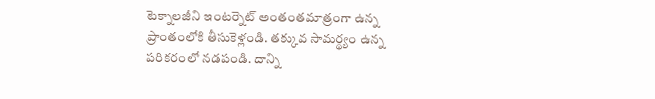టెక్నాలజీని ఇంటర్నెట్ అంతంతమాత్రంగా ఉన్న ప్రాంతంలోకి తీసుకెళ్లండి. తక్కువ సామర్థ్యం ఉన్న పరికరంలో నడపండి. దాన్ని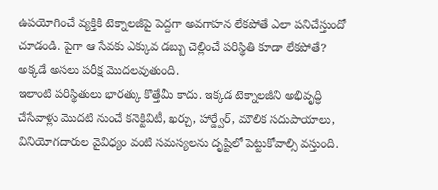ఉపయోగించే వ్యక్తికి టెక్నాలజీపై పెద్దగా అవగాహన లేకపోతే ఎలా పనిచేస్తుందో చూడండి. పైగా ఆ సేవకు ఎక్కువ డబ్బు చెల్లించే పరిస్థితి కూడా లేకపోతే?
అక్కడే అసలు పరీక్ష మొదలవుతుంది.
ఇలాంటి పరిస్థితులు భారత్కు కొత్తేమీ కాదు. ఇక్కడ టెక్నాలజీని అభివృద్ధి చేసేవాళ్లు మొదటి నుంచే కనెక్టివిటీ, ఖర్చు, హార్డ్వేర్, మౌలిక సదుపాయాలు, వినియోగదారుల వైవిధ్యం వంటి సమస్యలను దృష్టిలో పెట్టుకోవాల్సి వస్తుంది.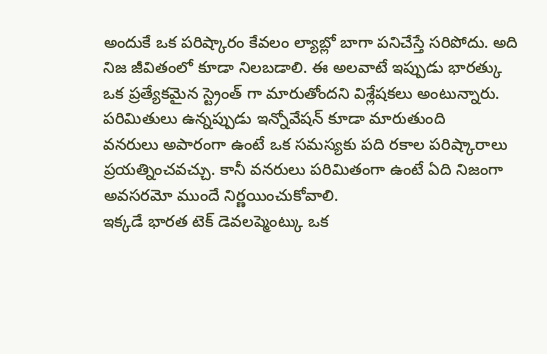అందుకే ఒక పరిష్కారం కేవలం ల్యాబ్లో బాగా పనిచేస్తే సరిపోదు. అది నిజ జీవితంలో కూడా నిలబడాలి. ఈ అలవాటే ఇప్పుడు భారత్కు ఒక ప్రత్యేకమైన స్ట్రెంత్ గా మారుతోందని విశ్లేషకలు అంటున్నారు.
పరిమితులు ఉన్నప్పుడు ఇన్నోవేషన్ కూడా మారుతుంది
వనరులు అపారంగా ఉంటే ఒక సమస్యకు పది రకాల పరిష్కారాలు ప్రయత్నించవచ్చు. కానీ వనరులు పరిమితంగా ఉంటే ఏది నిజంగా అవసరమో ముందే నిర్ణయించుకోవాలి.
ఇక్కడే భారత టెక్ డెవలప్మెంట్కు ఒక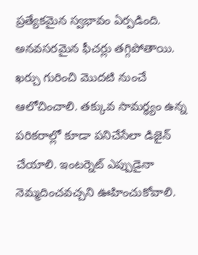ప్రత్యేకమైన స్వభావం ఏర్పడింది. అనవసరమైన ఫీచర్లు తగ్గిపోతాయి. ఖర్చు గురించి మొదటి నుంచే ఆలోచించాలి. తక్కువ సామర్థ్యం ఉన్న పరికరాల్లో కూడా పనిచేసేలా డిజైన్ చేయాలి. ఇంటర్నెట్ ఎప్పుడైనా నెమ్మదించవచ్చని ఊహించుకోవాలి.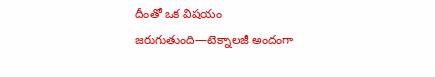దీంతో ఒక విషయం జరుగుతుంది—టెక్నాలజీ అందంగా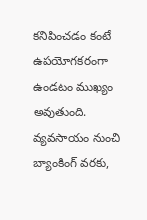కనిపించడం కంటే ఉపయోగకరంగా ఉండటం ముఖ్యం అవుతుంది.
వ్యవసాయం నుంచి బ్యాంకింగ్ వరకు,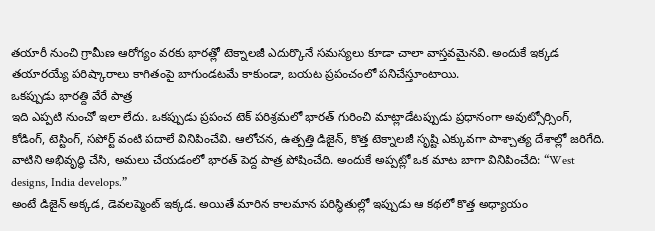తయారీ నుంచి గ్రామీణ ఆరోగ్యం వరకు భారత్లో టెక్నాలజీ ఎదుర్కొనే సమస్యలు కూడా చాలా వాస్తవమైనవి. అందుకే ఇక్కడ తయారయ్యే పరిష్కారాలు కాగితంపై బాగుండటమే కాకుండా, బయట ప్రపంచంలో పనిచేస్తూంటాయి.
ఒకప్పుడు భారత్ది వేరే పాత్ర
ఇది ఎప్పటి నుంచో ఇలా లేదు. ఒకప్పుడు ప్రపంచ టెక్ పరిశ్రమలో భారత్ గురించి మాట్లాడేటప్పుడు ప్రధానంగా అవుట్సోర్సింగ్, కోడింగ్, టెస్టింగ్, సపోర్ట్ వంటి పదాలే వినిపించేవి. ఆలోచన, ఉత్పత్తి డిజైన్, కొత్త టెక్నాలజీ సృష్టి ఎక్కువగా పాశ్చాత్య దేశాల్లో జరిగేది. వాటిని అభివృద్ధి చేసి, అమలు చేయడంలో భారత్ పెద్ద పాత్ర పోషించేది. అందుకే అప్పట్లో ఒక మాట బాగా వినిపించేది: “West designs, India develops.”
అంటే డిజైన్ అక్కడ, డెవలప్మెంట్ ఇక్కడ. అయితే మారిన కాలమాన పరిస్ధితుల్లో ఇప్పుడు ఆ కథలో కొత్త అధ్యాయం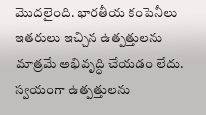మొదలైంది. భారతీయ కంపెనీలు ఇతరులు ఇచ్చిన ఉత్పత్తులను మాత్రమే అభివృద్ధి చేయడం లేదు. స్వయంగా ఉత్పత్తులను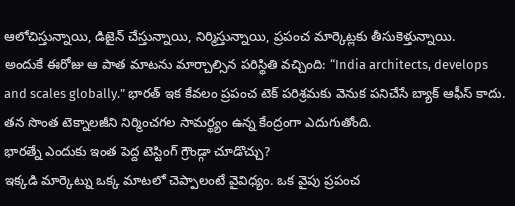ఆలోచిస్తున్నాయి, డిజైన్ చేస్తున్నాయి, నిర్మిస్తున్నాయి, ప్రపంచ మార్కెట్లకు తీసుకెళ్తున్నాయి.
అందుకే ఈరోజు ఆ పాత మాటను మార్చాల్సిన పరిస్థితి వచ్చింది: “India architects, develops and scales globally.” భారత్ ఇక కేవలం ప్రపంచ టెక్ పరిశ్రమకు వెనుక పనిచేసే బ్యాక్ ఆఫీస్ కాదు. తన సొంత టెక్నాలజీని నిర్మించగల సామర్థ్యం ఉన్న కేంద్రంగా ఎదుగుతోంది.
భారత్నే ఎందుకు ఇంత పెద్ద టెస్టింగ్ గ్రౌండ్గా చూడొచ్చు?
ఇక్కడి మార్కెట్ను ఒక్క మాటలో చెప్పాలంటే వైవిధ్యం. ఒక వైపు ప్రపంచ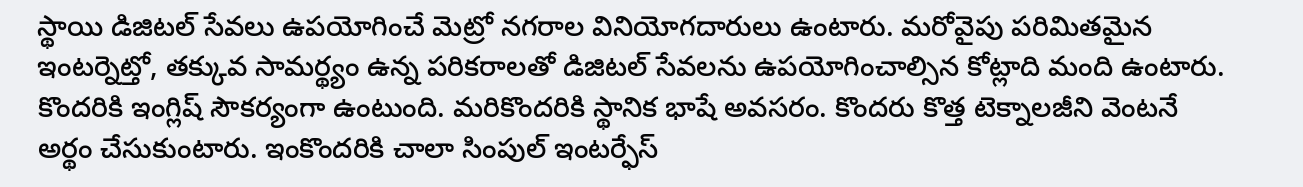స్థాయి డిజిటల్ సేవలు ఉపయోగించే మెట్రో నగరాల వినియోగదారులు ఉంటారు. మరోవైపు పరిమితమైన ఇంటర్నెట్తో, తక్కువ సామర్థ్యం ఉన్న పరికరాలతో డిజిటల్ సేవలను ఉపయోగించాల్సిన కోట్లాది మంది ఉంటారు. కొందరికి ఇంగ్లిష్ సౌకర్యంగా ఉంటుంది. మరికొందరికి స్థానిక భాషే అవసరం. కొందరు కొత్త టెక్నాలజీని వెంటనే అర్థం చేసుకుంటారు. ఇంకొందరికి చాలా సింపుల్ ఇంటర్ఫేస్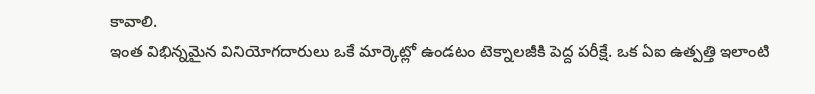కావాలి.
ఇంత విభిన్నమైన వినియోగదారులు ఒకే మార్కెట్లో ఉండటం టెక్నాలజీకి పెద్ద పరీక్షే. ఒక ఏఐ ఉత్పత్తి ఇలాంటి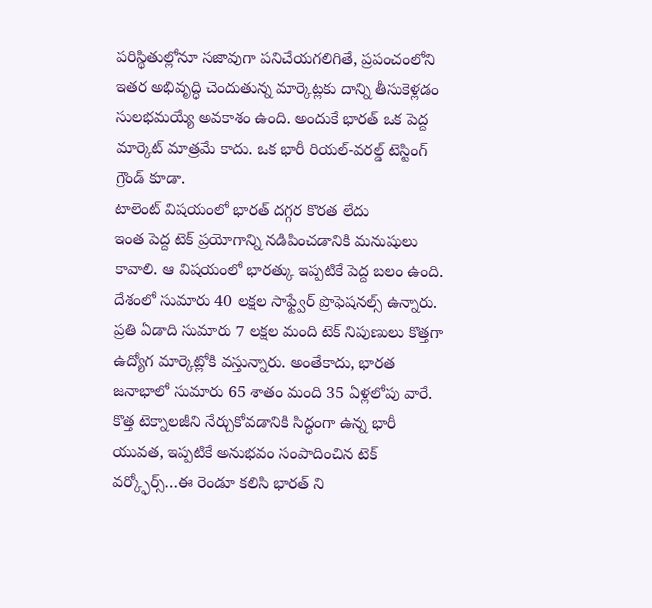పరిస్థితుల్లోనూ సజావుగా పనిచేయగలిగితే, ప్రపంచంలోని ఇతర అభివృద్ధి చెందుతున్న మార్కెట్లకు దాన్ని తీసుకెళ్లడం సులభమయ్యే అవకాశం ఉంది. అందుకే భారత్ ఒక పెద్ద మార్కెట్ మాత్రమే కాదు. ఒక భారీ రియల్-వరల్డ్ టెస్టింగ్ గ్రౌండ్ కూడా.
టాలెంట్ విషయంలో భారత్ దగ్గర కొరత లేదు
ఇంత పెద్ద టెక్ ప్రయోగాన్ని నడిపించడానికి మనుషులు కావాలి. ఆ విషయంలో భారత్కు ఇప్పటికే పెద్ద బలం ఉంది. దేశంలో సుమారు 40 లక్షల సాఫ్ట్వేర్ ప్రొఫెషనల్స్ ఉన్నారు. ప్రతి ఏడాది సుమారు 7 లక్షల మంది టెక్ నిపుణులు కొత్తగా ఉద్యోగ మార్కెట్లోకి వస్తున్నారు. అంతేకాదు, భారత జనాభాలో సుమారు 65 శాతం మంది 35 ఏళ్లలోపు వారే.
కొత్త టెక్నాలజీని నేర్చుకోవడానికి సిద్ధంగా ఉన్న భారీ యువత, ఇప్పటికే అనుభవం సంపాదించిన టెక్ వర్క్ఫోర్స్…ఈ రెండూ కలిసి భారత్ ని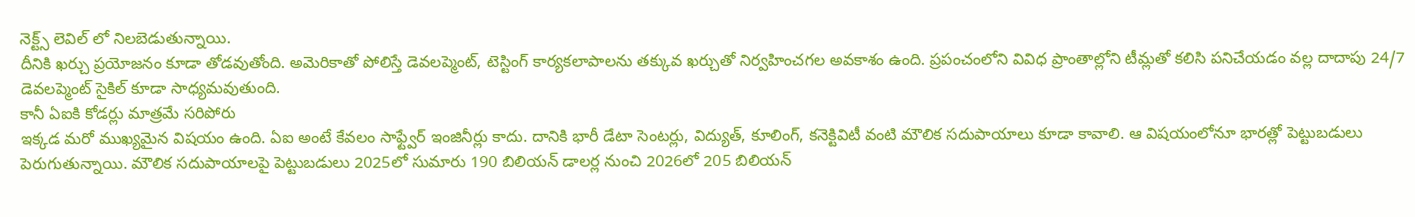నెక్ట్స్ లెవిల్ లో నిలబెడుతున్నాయి.
దీనికి ఖర్చు ప్రయోజనం కూడా తోడవుతోంది. అమెరికాతో పోలిస్తే డెవలప్మెంట్, టెస్టింగ్ కార్యకలాపాలను తక్కువ ఖర్చుతో నిర్వహించగల అవకాశం ఉంది. ప్రపంచంలోని వివిధ ప్రాంతాల్లోని టీమ్లతో కలిసి పనిచేయడం వల్ల దాదాపు 24/7 డెవలప్మెంట్ సైకిల్ కూడా సాధ్యమవుతుంది.
కానీ ఏఐకి కోడర్లు మాత్రమే సరిపోరు
ఇక్కడ మరో ముఖ్యమైన విషయం ఉంది. ఏఐ అంటే కేవలం సాఫ్ట్వేర్ ఇంజినీర్లు కాదు. దానికి భారీ డేటా సెంటర్లు, విద్యుత్, కూలింగ్, కనెక్టివిటీ వంటి మౌలిక సదుపాయాలు కూడా కావాలి. ఆ విషయంలోనూ భారత్లో పెట్టుబడులు పెరుగుతున్నాయి. మౌలిక సదుపాయాలపై పెట్టుబడులు 2025లో సుమారు 190 బిలియన్ డాలర్ల నుంచి 2026లో 205 బిలియన్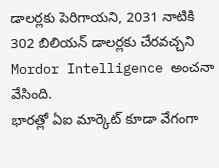డాలర్లకు పెరిగాయని, 2031 నాటికి 302 బిలియన్ డాలర్లకు చేరవచ్చని Mordor Intelligence అంచనా వేసింది.
భారత్లో ఏఐ మార్కెట్ కూడా వేగంగా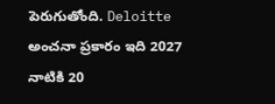పెరుగుతోంది. Deloitte అంచనా ప్రకారం ఇది 2027 నాటికి 20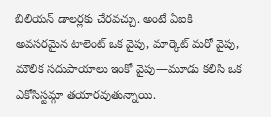బిలియన్ డాలర్లకు చేరవచ్చు. అంటే ఏఐకి అవసరమైన టాలెంట్ ఒక వైపు, మార్కెట్ మరో వైపు, మౌలిక సదుపాయాలు ఇంకో వైపు—మూడు కలిసి ఒక ఎకోసిస్టమ్గా తయారవుతున్నాయి.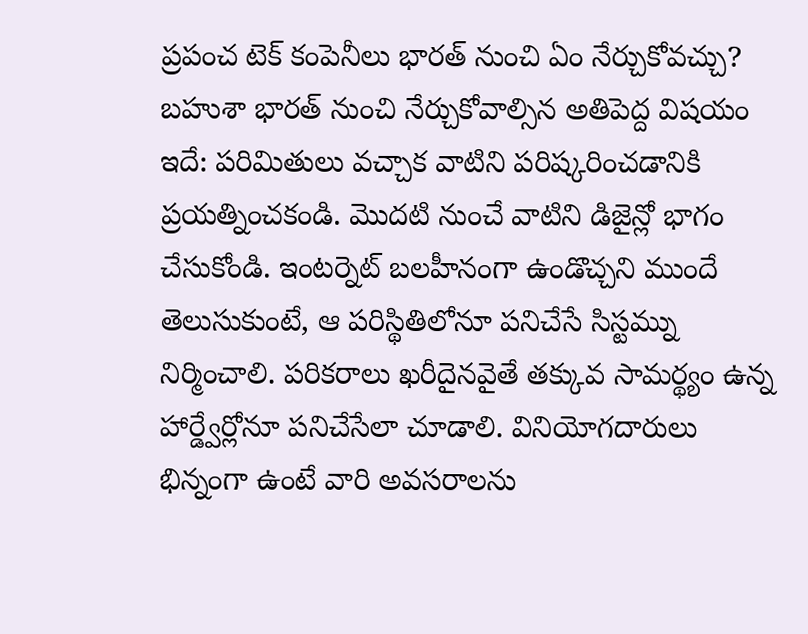ప్రపంచ టెక్ కంపెనీలు భారత్ నుంచి ఏం నేర్చుకోవచ్చు?
బహుశా భారత్ నుంచి నేర్చుకోవాల్సిన అతిపెద్ద విషయం ఇదే: పరిమితులు వచ్చాక వాటిని పరిష్కరించడానికి ప్రయత్నించకండి. మొదటి నుంచే వాటిని డిజైన్లో భాగం చేసుకోండి. ఇంటర్నెట్ బలహీనంగా ఉండొచ్చని ముందే తెలుసుకుంటే, ఆ పరిస్థితిలోనూ పనిచేసే సిస్టమ్ను నిర్మించాలి. పరికరాలు ఖరీదైనవైతే తక్కువ సామర్థ్యం ఉన్న హార్డ్వేర్లోనూ పనిచేసేలా చూడాలి. వినియోగదారులు భిన్నంగా ఉంటే వారి అవసరాలను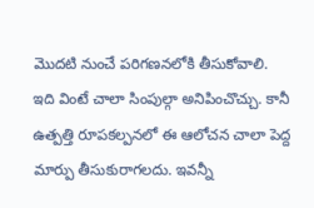మొదటి నుంచే పరిగణనలోకి తీసుకోవాలి.
ఇది వింటే చాలా సింపుల్గా అనిపించొచ్చు. కానీ ఉత్పత్తి రూపకల్పనలో ఈ ఆలోచన చాలా పెద్ద మార్పు తీసుకురాగలదు. ఇవన్నీ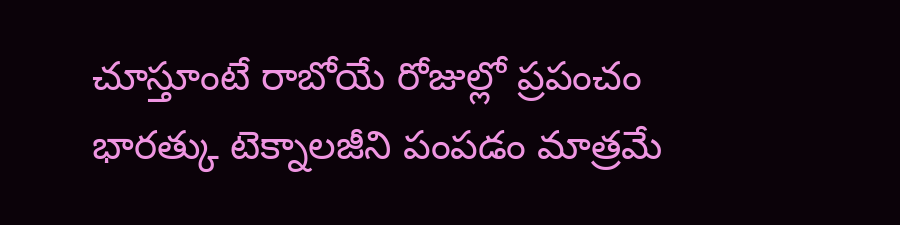చూస్తూంటే రాబోయే రోజుల్లో ప్రపంచం భారత్కు టెక్నాలజీని పంపడం మాత్రమే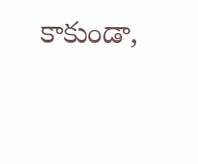కాకుండా,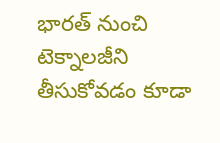భారత్ నుంచి టెక్నాలజీని తీసుకోవడం కూడా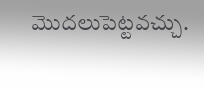మొదలుపెట్టవచ్చు.